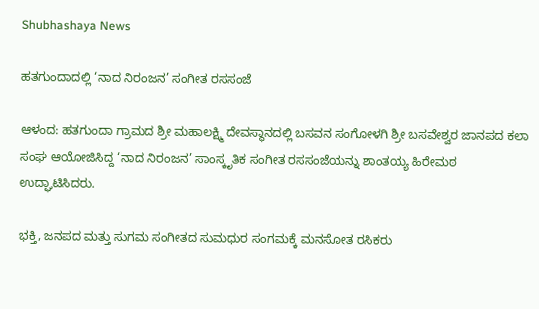Shubhashaya News

ಹತಗುಂದಾದಲ್ಲಿ ‘ನಾದ ನಿರಂಜನ’ ಸಂಗೀತ ರಸಸಂಜೆ

ಆಳಂದ: ಹತಗುಂದಾ ಗ್ರಾಮದ ಶ್ರೀ ಮಹಾಲಕ್ಷ್ಮಿ ದೇವಸ್ಥಾನದಲ್ಲಿ ಬಸವನ ಸಂಗೋಳಗಿ ಶ್ರೀ ಬಸವೇಶ್ವರ ಜಾನಪದ ಕಲಾ ಸಂಘ ಆಯೋಜಿಸಿದ್ದ ‘ನಾದ ನಿರಂಜನ’ ಸಾಂಸ್ಕೃತಿಕ ಸಂಗೀತ ರಸಸಂಜೆಯನ್ನು ಶಾಂತಯ್ಯ ಹಿರೇಮಠ ಉದ್ಘಾಟಿಸಿದರು.

ಭಕ್ತಿ, ಜನಪದ ಮತ್ತು ಸುಗಮ ಸಂಗೀತದ ಸುಮಧುರ ಸಂಗಮಕ್ಕೆ ಮನಸೋತ ರಸಿಕರು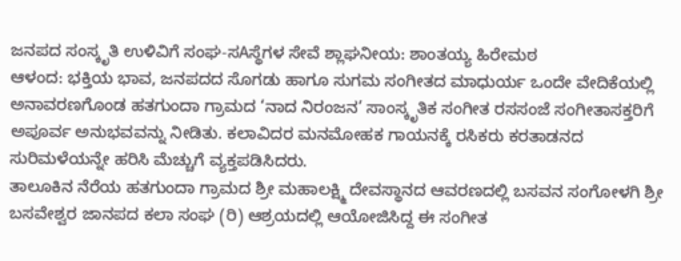ಜನಪದ ಸಂಸ್ಕೃತಿ ಉಳಿವಿಗೆ ಸಂಘ-ಸAಸ್ಥೆಗಳ ಸೇವೆ ಶ್ಲಾಘನೀಯ: ಶಾಂತಯ್ಯ ಹಿರೇಮಠ
ಆಳಂದ: ಭಕ್ತಿಯ ಭಾವ, ಜನಪದದ ಸೊಗಡು ಹಾಗೂ ಸುಗಮ ಸಂಗೀತದ ಮಾಧುರ್ಯ ಒಂದೇ ವೇದಿಕೆಯಲ್ಲಿ ಅನಾವರಣಗೊಂಡ ಹತಗುಂದಾ ಗ್ರಾಮದ ‘ನಾದ ನಿರಂಜನ’ ಸಾಂಸ್ಕೃತಿಕ ಸಂಗೀತ ರಸಸಂಜೆ ಸಂಗೀತಾಸಕ್ತರಿಗೆ ಅಪೂರ್ವ ಅನುಭವವನ್ನು ನೀಡಿತು. ಕಲಾವಿದರ ಮನಮೋಹಕ ಗಾಯನಕ್ಕೆ ರಸಿಕರು ಕರತಾಡನದ ಸುರಿಮಳೆಯನ್ನೇ ಹರಿಸಿ ಮೆಚ್ಚುಗೆ ವ್ಯಕ್ತಪಡಿಸಿದರು.
ತಾಲೂಕಿನ ನೆರೆಯ ಹತಗುಂದಾ ಗ್ರಾಮದ ಶ್ರೀ ಮಹಾಲಕ್ಷ್ಮಿ ದೇವಸ್ಥಾನದ ಆವರಣದಲ್ಲಿ ಬಸವನ ಸಂಗೋಳಗಿ ಶ್ರೀ ಬಸವೇಶ್ವರ ಜಾನಪದ ಕಲಾ ಸಂಘ (ರಿ) ಆಶ್ರಯದಲ್ಲಿ ಆಯೋಜಿಸಿದ್ದ ಈ ಸಂಗೀತ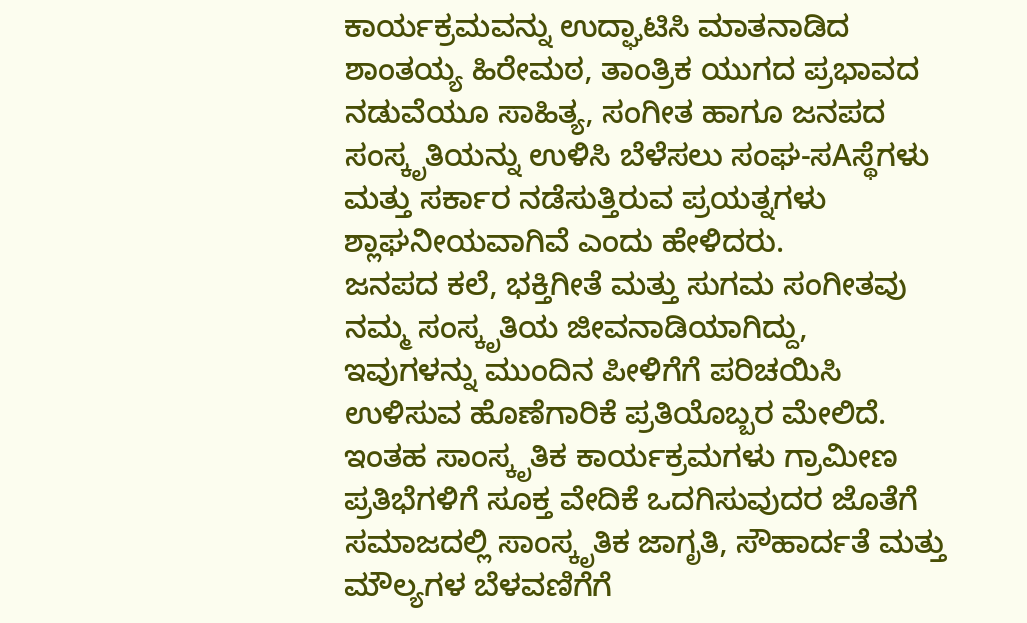ಕಾರ್ಯಕ್ರಮವನ್ನು ಉದ್ಘಾಟಿಸಿ ಮಾತನಾಡಿದ ಶಾಂತಯ್ಯ ಹಿರೇಮಠ, ತಾಂತ್ರಿಕ ಯುಗದ ಪ್ರಭಾವದ ನಡುವೆಯೂ ಸಾಹಿತ್ಯ, ಸಂಗೀತ ಹಾಗೂ ಜನಪದ ಸಂಸ್ಕೃತಿಯನ್ನು ಉಳಿಸಿ ಬೆಳೆಸಲು ಸಂಘ-ಸAಸ್ಥೆಗಳು ಮತ್ತು ಸರ್ಕಾರ ನಡೆಸುತ್ತಿರುವ ಪ್ರಯತ್ನಗಳು ಶ್ಲಾಘನೀಯವಾಗಿವೆ ಎಂದು ಹೇಳಿದರು.
ಜನಪದ ಕಲೆ, ಭಕ್ತಿಗೀತೆ ಮತ್ತು ಸುಗಮ ಸಂಗೀತವು ನಮ್ಮ ಸಂಸ್ಕೃತಿಯ ಜೀವನಾಡಿಯಾಗಿದ್ದು, ಇವುಗಳನ್ನು ಮುಂದಿನ ಪೀಳಿಗೆಗೆ ಪರಿಚಯಿಸಿ ಉಳಿಸುವ ಹೊಣೆಗಾರಿಕೆ ಪ್ರತಿಯೊಬ್ಬರ ಮೇಲಿದೆ. ಇಂತಹ ಸಾಂಸ್ಕೃತಿಕ ಕಾರ್ಯಕ್ರಮಗಳು ಗ್ರಾಮೀಣ ಪ್ರತಿಭೆಗಳಿಗೆ ಸೂಕ್ತ ವೇದಿಕೆ ಒದಗಿಸುವುದರ ಜೊತೆಗೆ ಸಮಾಜದಲ್ಲಿ ಸಾಂಸ್ಕೃತಿಕ ಜಾಗೃತಿ, ಸೌಹಾರ್ದತೆ ಮತ್ತು ಮೌಲ್ಯಗಳ ಬೆಳವಣಿಗೆಗೆ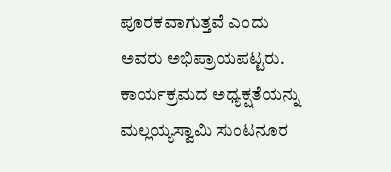ಪೂರಕವಾಗುತ್ತವೆ ಎಂದು ಅವರು ಅಭಿಪ್ರಾಯಪಟ್ಟರು.
ಕಾರ್ಯಕ್ರಮದ ಅಧ್ಯಕ್ಷತೆಯನ್ನು ಮಲ್ಲಯ್ಯಸ್ವಾಮಿ ಸುಂಟನೂರ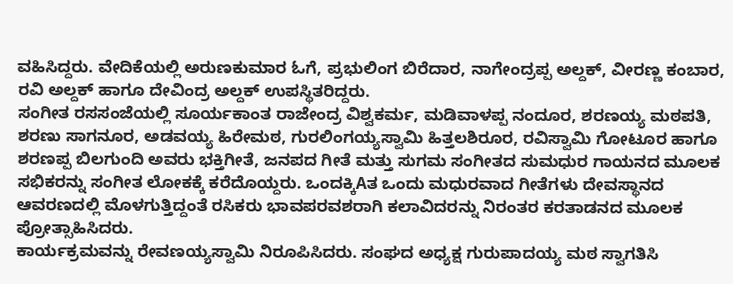ವಹಿಸಿದ್ದರು. ವೇದಿಕೆಯಲ್ಲಿ ಅರುಣಕುಮಾರ ಓಗೆ, ಪ್ರಭುಲಿಂಗ ಬಿರೆದಾರ, ನಾಗೇಂದ್ರಪ್ಪ ಅಲ್ದಕ್, ವೀರಣ್ಣ ಕಂಬಾರ, ರವಿ ಅಲ್ದಕ್ ಹಾಗೂ ದೇವಿಂದ್ರ ಅಲ್ದಕ್ ಉಪಸ್ಥಿತರಿದ್ದರು.
ಸಂಗೀತ ರಸಸಂಜೆಯಲ್ಲಿ ಸೂರ್ಯಕಾಂತ ರಾಜೇಂದ್ರ ವಿಶ್ವಕರ್ಮ, ಮಡಿವಾಳಪ್ಪ ನಂದೂರ, ಶರಣಯ್ಯ ಮಠಪತಿ, ಶರಣು ಸಾಗನೂರ, ಅಡವಯ್ಯ ಹಿರೇಮಠ, ಗುರಲಿಂಗಯ್ಯಸ್ವಾಮಿ ಹಿತ್ತಲಶಿರೂರ, ರವಿಸ್ವಾಮಿ ಗೋಟೂರ ಹಾಗೂ ಶರಣಪ್ಪ ಬಿಲಗುಂದಿ ಅವರು ಭಕ್ತಿಗೀತೆ, ಜನಪದ ಗೀತೆ ಮತ್ತು ಸುಗಮ ಸಂಗೀತದ ಸುಮಧುರ ಗಾಯನದ ಮೂಲಕ ಸಭಿಕರನ್ನು ಸಂಗೀತ ಲೋಕಕ್ಕೆ ಕರೆದೊಯ್ದರು. ಒಂದಕ್ಕಿAತ ಒಂದು ಮಧುರವಾದ ಗೀತೆಗಳು ದೇವಸ್ಥಾನದ ಆವರಣದಲ್ಲಿ ಮೊಳಗುತ್ತಿದ್ದಂತೆ ರಸಿಕರು ಭಾವಪರವಶರಾಗಿ ಕಲಾವಿದರನ್ನು ನಿರಂತರ ಕರತಾಡನದ ಮೂಲಕ ಪ್ರೋತ್ಸಾಹಿಸಿದರು.
ಕಾರ್ಯಕ್ರಮವನ್ನು ರೇವಣಯ್ಯಸ್ವಾಮಿ ನಿರೂಪಿಸಿದರು. ಸಂಘದ ಅಧ್ಯಕ್ಷ ಗುರುಪಾದಯ್ಯ ಮಠ ಸ್ವಾಗತಿಸಿ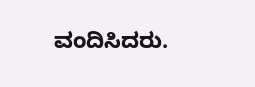ವಂದಿಸಿದರು.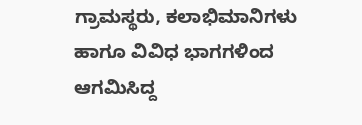ಗ್ರಾಮಸ್ಥರು, ಕಲಾಭಿಮಾನಿಗಳು ಹಾಗೂ ವಿವಿಧ ಭಾಗಗಳಿಂದ ಆಗಮಿಸಿದ್ದ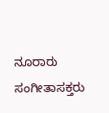ನೂರಾರು ಸಂಗೀತಾಸಕ್ತರು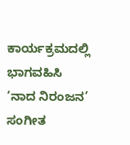ಕಾರ್ಯಕ್ರಮದಲ್ಲಿ ಭಾಗವಹಿಸಿ ‘ನಾದ ನಿರಂಜನ’ ಸಂಗೀತ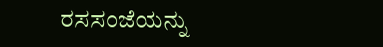ರಸಸಂಜೆಯನ್ನು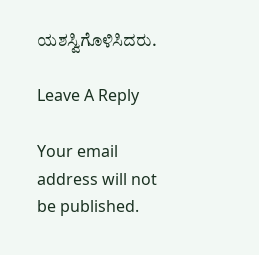ಯಶಸ್ವಿಗೊಳಿಸಿದರು.

Leave A Reply

Your email address will not be published.